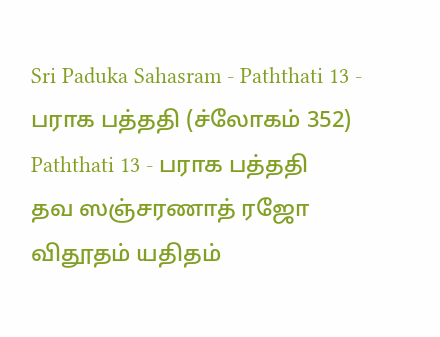Sri Paduka Sahasram - Paththati 13 - பராக பத்ததி (ச்லோகம் 352)
Paththati 13 - பராக பத்ததி
தவ ஸஞ்சரணாத் ரஜோ விதூதம் யதிதம்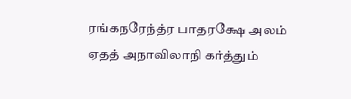ரங்கநரேந்த்ர பாதரக்ஷே அலம் ஏதத் அநாவிலாநி கர்த்தும்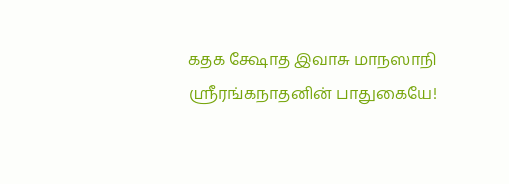கதக க்ஷோத இவாசு மாநஸாநி
ஸ்ரீரங்கநாதனின் பாதுகையே!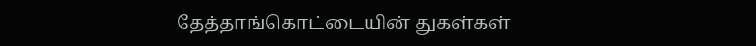தேத்தாங்கொட்டையின் துகள்கள்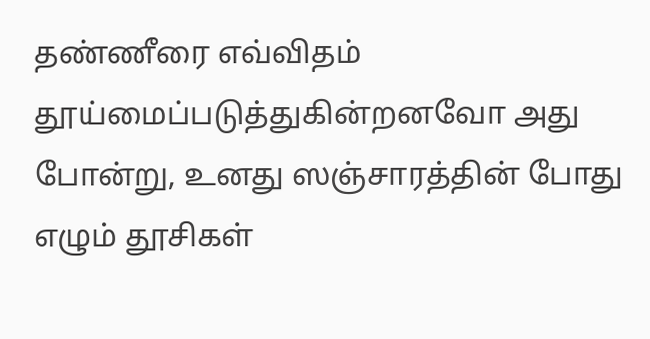தண்ணீரை எவ்விதம் தூய்மைப்படுத்துகின்றனவோ அது போன்று, உனது ஸஞ்சாரத்தின் போது எழும் தூசிகள்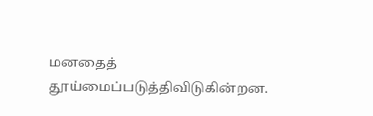மனதைத் தூய்மைப்படுத்திவிடுகின்றன.